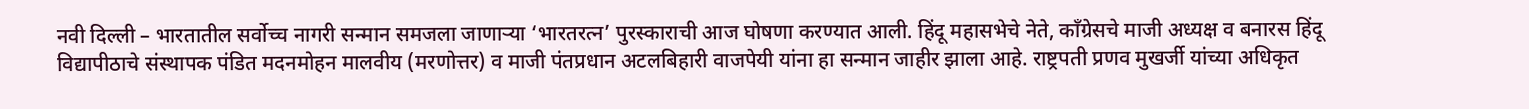नवी दिल्ली – भारतातील सर्वोच्च नागरी सन्मान समजला जाणाऱ्या ‘भारतरत्न’ पुरस्काराची आज घोषणा करण्यात आली. हिंदू महासभेचे नेते, काँग्रेसचे माजी अध्यक्ष व बनारस हिंदू विद्यापीठाचे संस्थापक पंडित मदनमोहन मालवीय (मरणोत्तर) व माजी पंतप्रधान अटलबिहारी वाजपेयी यांना हा सन्मान जाहीर झाला आहे. राष्ट्रपती प्रणव मुखर्जी यांच्या अधिकृत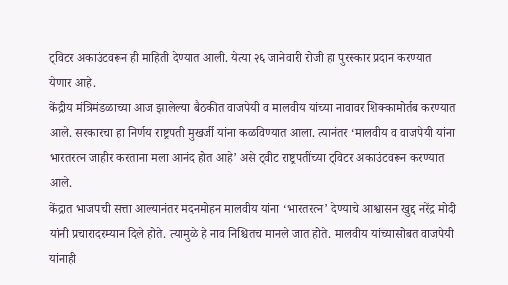ट्विटर अकाउंटवरून ही माहिती देण्यात आली. येत्या २६ जानेवारी रोजी हा पुरस्कार प्रदान करण्यात येणार आहे.
केंद्रीय मंत्रिमंडळाच्या आज झालेल्या बैठकीत वाजपेयी व मालवीय यांच्या नावावर शिक्कामोर्तब करण्यात आले. सरकारचा हा निर्णय राष्ट्रपती मुखर्जी यांना कळविण्यात आला. त्यानंतर ‘मालवीय व वाजपेयी यांना भारतरत्न जाहीर करताना मला आनंद होत आहे’ असे ट्वीट राष्ट्रपतींच्या ट्विटर अकाउंटवरून करण्यात आले.
केंद्रात भाजपची सत्ता आल्यानंतर मदनमोहन मालवीय यांना ‘भारतरत्न’ देण्याचे आश्वासन खुद्द नरेंद्र मोदी यांनी प्रचारादरम्यान दिले होते. त्यामुळे हे नाव निश्चितच मानले जात होते. मालवीय यांच्यासोबत वाजपेयी यांनाही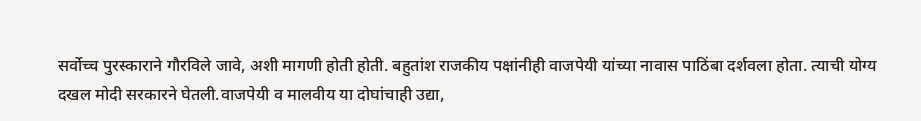सर्वोच्च पुरस्काराने गौरविले जावे, अशी मागणी होती होती. बहुतांश राजकीय पक्षांनीही वाजपेयी यांच्या नावास पाठिंबा दर्शवला होता. त्याची योग्य दखल मोदी सरकारने घेतली.वाजपेयी व मालवीय या दोघांचाही उद्या,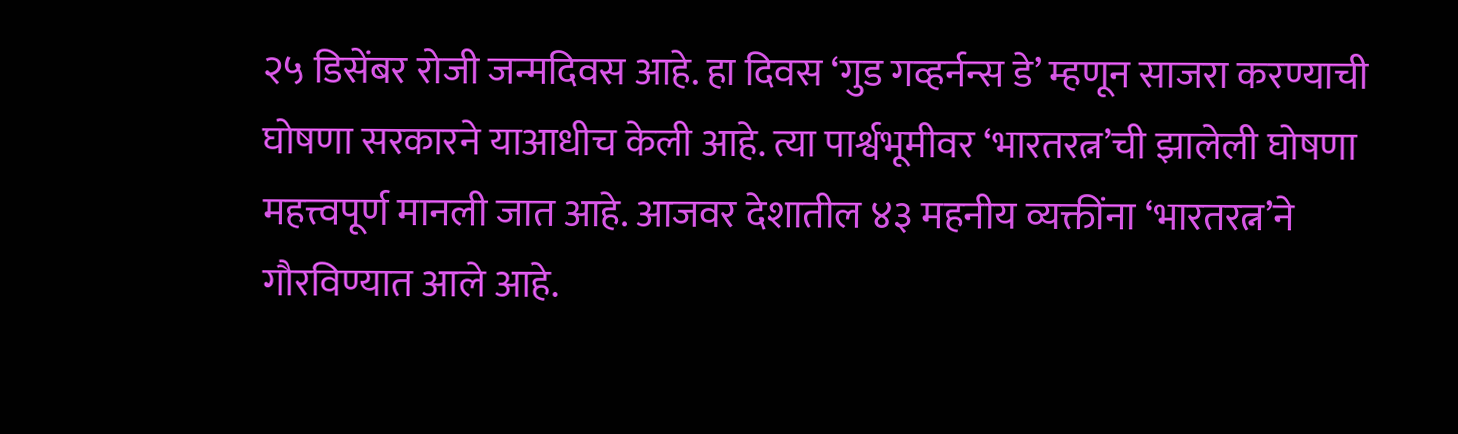२५ डिसेंबर रोजी जन्मदिवस आहे. हा दिवस ‘गुड गव्हर्नन्स डे’ म्हणून साजरा करण्याची घोषणा सरकारने याआधीच केली आहे. त्या पार्श्वभूमीवर ‘भारतरत्न’ची झालेली घोषणा महत्त्वपूर्ण मानली जात आहे. आजवर देशातील ४३ महनीय व्यक्तींना ‘भारतरत्न’ने गौरविण्यात आले आहे.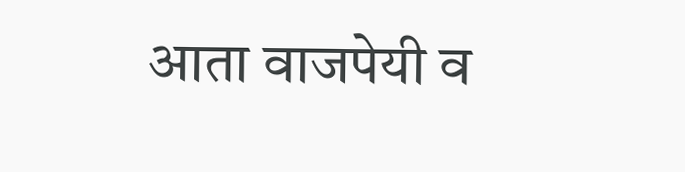आता वाजपेयी व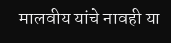मालवीय यांचे नावही या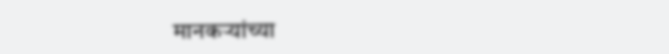मानकऱ्यांच्या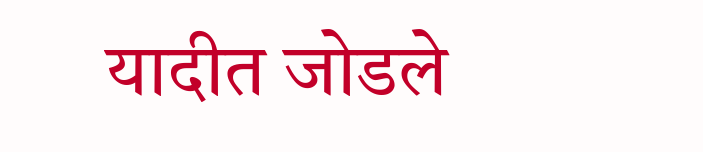यादीत जोडले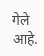गेले आहे.